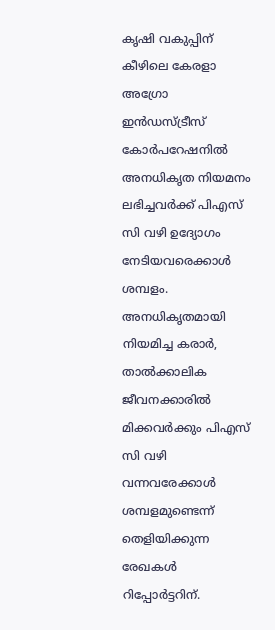കൃഷി വകുപ്പിന് കീഴിലെ കേരളാ അഗ്രോ ഇന്‍ഡസ്ട്രീസ് കോര്‍പറേഷനില്‍ അനധികൃത നിയമനം ലഭിച്ചവര്‍ക്ക് പിഎസ് സി വഴി ഉദ്യോഗം നേടിയവരെക്കാള്‍ ശമ്പളം. അനധികൃതമായി നിയമിച്ച കരാര്‍, താല്‍ക്കാലിക ജീവനക്കാരില്‍ മിക്കവര്‍ക്കും പിഎസ് സി വഴി വന്നവരേക്കാള്‍ ശമ്പളമുണ്ടെന്ന് തെളിയിക്കുന്ന രേഖകള്‍ റിപ്പോര്‍ട്ടറിന്.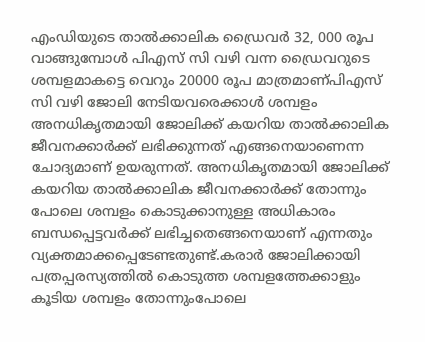എംഡിയുടെ താല്‍ക്കാലിക ഡ്രൈവര്‍ 32, 000 രൂപ വാങ്ങുമ്പോള്‍ പിഎസ് സി വഴി വന്ന ഡ്രൈവറുടെ ശമ്പളമാകട്ടെ വെറും 20000 രൂപ മാത്രമാണ്പിഎസ് സി വഴി ജോലി നേടിയവരെക്കാള്‍ ശമ്പളം അനധികൃതമായി ജോലിക്ക് കയറിയ താല്‍ക്കാലിക ജീവനക്കാര്‍ക്ക് ലഭിക്കുന്നത് എങ്ങനെയാണെന്ന ചോദ്യമാണ് ഉയരുന്നത്. അനധികൃതമായി ജോലിക്ക് കയറിയ താല്‍ക്കാലിക ജീവനക്കാര്‍ക്ക് തോന്നും പോലെ ശമ്പളം കൊടുക്കാനുള്ള അധികാരം ബന്ധപ്പെട്ടവര്‍ക്ക് ലഭിച്ചതെങ്ങനെയാണ് എന്നതും വ്യക്തമാക്കപ്പെടേണ്ടതുണ്ട്.കരാര്‍ ജോലിക്കായി പത്രപ്പരസ്യത്തില്‍ കൊടുത്ത ശമ്പളത്തേക്കാളും കൂടിയ ശമ്പളം തോന്നുംപോലെ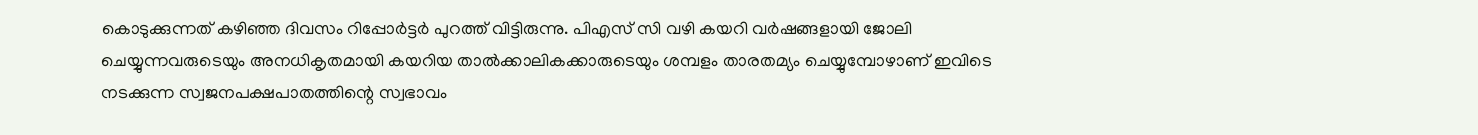കൊടുക്കുന്നത് കഴിഞ്ഞ ദിവസം റിപ്പോര്‍ട്ടര്‍ പുറത്ത് വിട്ടിരുന്നു. പിഎസ് സി വഴി കയറി വര്‍ഷങ്ങളായി ജോലി ചെയ്യുന്നവരുടെയും അനധികൃതമായി കയറിയ താല്‍ക്കാലികക്കാരുടെയും ശമ്പളം താരതമ്യം ചെയ്യുമ്പോഴാണ് ഇവിടെ നടക്കുന്ന സ്വജനപക്ഷപാതത്തിന്റെ സ്വഭാവം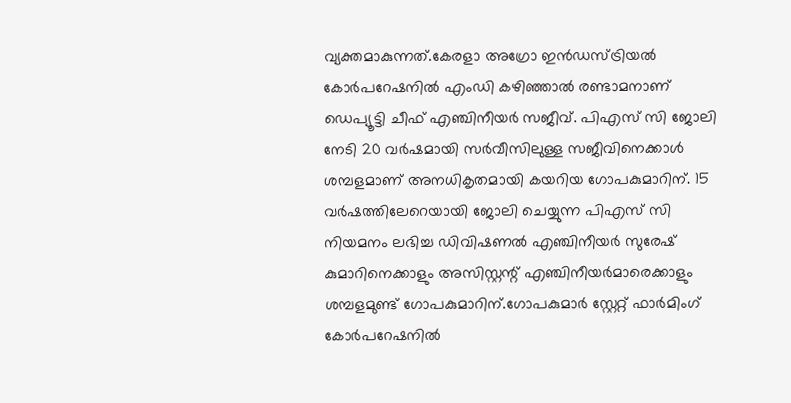വ്യക്തമാകുന്നത്.കേരളാ അഗ്രോ ഇന്‍ഡസ്ട്രിയല്‍ കോര്‍പറേഷനില്‍ എംഡി കഴിഞ്ഞാല്‍ രണ്ടാമനാണ് ഡെപ്യൂട്ടി ചീഫ് എഞ്ചിനീയര്‍ സജീവ്. പിഎസ് സി ജോലി നേടി 20 വര്‍ഷമായി സര്‍വീസിലുള്ള സജീവിനെക്കാള്‍ ശമ്പളമാണ് അനധികൃതമായി കയറിയ ഗോപകുമാറിന്. 15 വര്‍ഷത്തിലേറെയായി ജോലി ചെയ്യുന്ന പിഎസ് സി നിയമനം ലഭിച്ച ഡിവിഷണല്‍ എഞ്ചിനീയര്‍ സുരേഷ് കുമാറിനെക്കാളും അസിസ്റ്റന്റ് എഞ്ചിനീയര്‍മാരെക്കാളും ശമ്പളമുണ്ട് ഗോപകുമാറിന്.ഗോപകുമാര്‍ സ്റ്റേറ്റ് ഫാര്‍മിംഗ് കോര്‍പറേഷനില്‍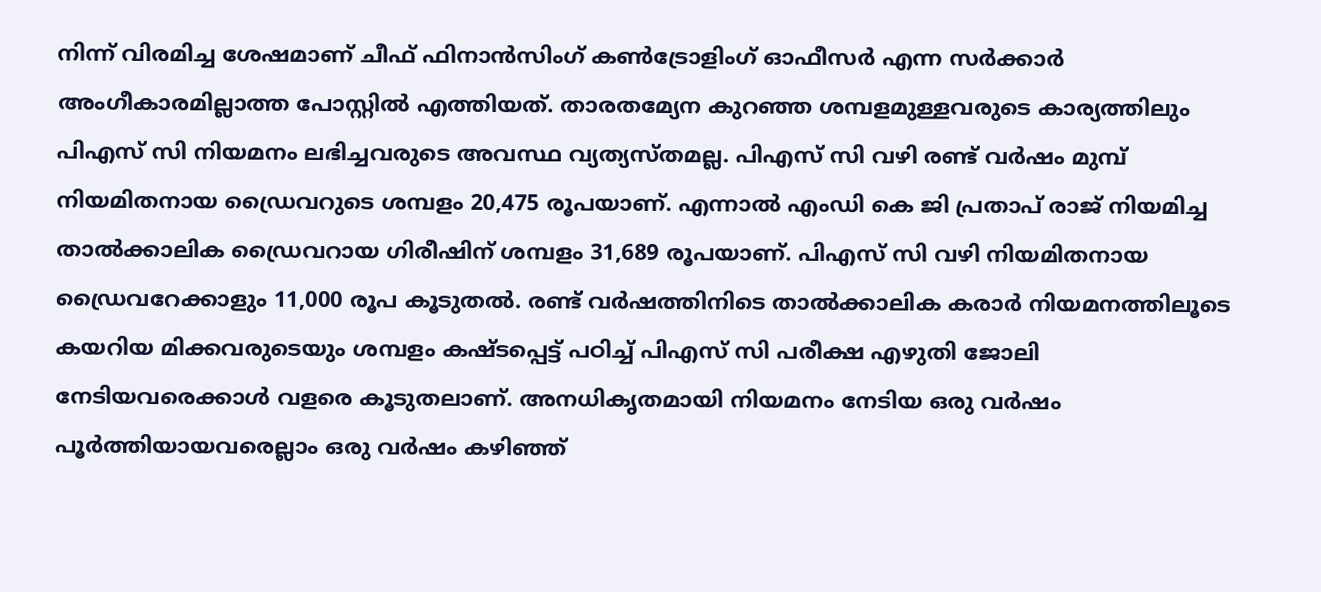നിന്ന് വിരമിച്ച ശേഷമാണ് ചീഫ് ഫിനാന്‍സിംഗ് കണ്‍ട്രോളിംഗ് ഓഫീസര്‍ എന്ന സര്‍ക്കാര്‍ അംഗീകാരമില്ലാത്ത പോസ്റ്റില്‍ എത്തിയത്. താരതമ്യേന കുറഞ്ഞ ശമ്പളമുള്ളവരുടെ കാര്യത്തിലും പിഎസ് സി നിയമനം ലഭിച്ചവരുടെ അവസ്ഥ വ്യത്യസ്തമല്ല. പിഎസ് സി വഴി രണ്ട് വര്‍ഷം മുമ്പ് നിയമിതനായ ഡ്രൈവറുടെ ശമ്പളം 20,475 രൂപയാണ്. എന്നാല്‍ എംഡി കെ ജി പ്രതാപ് രാജ് നിയമിച്ച താല്‍ക്കാലിക ഡ്രൈവറായ ഗിരീഷിന് ശമ്പളം 31,689 രൂപയാണ്. പിഎസ് സി വഴി നിയമിതനായ ഡ്രൈവറേക്കാളും 11,000 രൂപ കൂടുതല്‍. രണ്ട് വര്‍ഷത്തിനിടെ താല്‍ക്കാലിക കരാര്‍ നിയമനത്തിലൂടെ കയറിയ മിക്കവരുടെയും ശമ്പളം കഷ്ടപ്പെട്ട് പഠിച്ച് പിഎസ് സി പരീക്ഷ എഴുതി ജോലി നേടിയവരെക്കാള്‍ വളരെ കൂടുതലാണ്. അനധികൃതമായി നിയമനം നേടിയ ഒരു വര്‍ഷം പൂര്‍ത്തിയായവരെല്ലാം ഒരു വര്‍ഷം കഴിഞ്ഞ്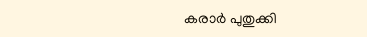കരാര്‍ പുതുക്കി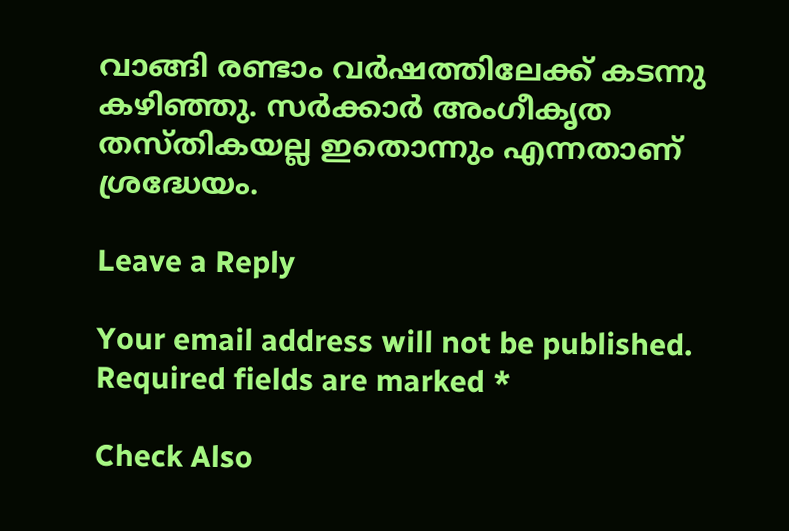വാങ്ങി രണ്ടാം വര്‍ഷത്തിലേക്ക് കടന്നു കഴിഞ്ഞു. സര്‍ക്കാര്‍ അംഗീകൃത തസ്തികയല്ല ഇതൊന്നും എന്നതാണ് ശ്രദ്ധേയം.

Leave a Reply

Your email address will not be published. Required fields are marked *

Check Also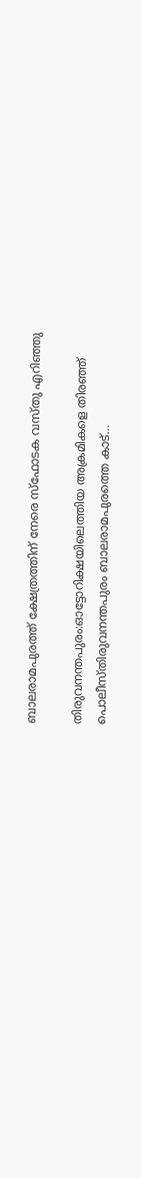ബാലരാമപുരത്ത് ക്ഷേത്രത്തിന് നേരെ സ്‌ഫോടക വസ്തു എറിഞ്ഞു

തിരുവനന്തപുരം:ഓട്ടോറിക്ഷയിലെത്തിയ അക്രമികളെ തിരഞ്ഞ് പൊലീസ്തിരുവനന്തപുരം ബാലരാമപുരത്തെ കാട്…